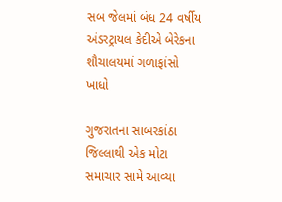સબ જેલમાં બંધ 24 વર્ષીય અંડરટ્રાયલ કેદીએ બેરેકના શૌચાલયમાં ગળાફાંસો ખાધો

ગુજરાતના સાબરકાંઠા જિલ્લાથી એક મોટા સમાચાર સામે આવ્યા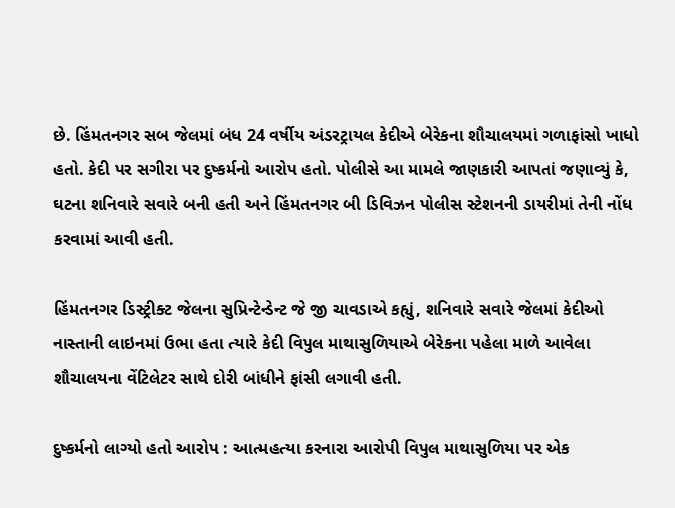છે. હિંમતનગર સબ જેલમાં બંધ 24 વર્ષીય અંડરટ્રાયલ કેદીએ બેરેકના શૌચાલયમાં ગળાફાંસો ખાધો હતો. કેદી પર સગીરા પર દુષ્કર્મનો આરોપ હતો. પોલીસે આ મામલે જાણકારી આપતાં જણાવ્યું કે, ઘટના શનિવારે સવારે બની હતી અને હિંમતનગર બી ડિવિઝન પોલીસ સ્ટેશનની ડાયરીમાં તેની નોંધ કરવામાં આવી હતી.

હિંમતનગર ડિસ્ટ્રીક્ટ જેલના સુપ્રિન્ટેન્ડેન્ટ જે જી ચાવડાએ કહ્યું, શનિવારે સવારે જેલમાં કેદીઓ નાસ્તાની લાઇનમાં ઉભા હતા ત્યારે કેદી વિપુલ માથાસુળિયાએ બેરેકના પહેલા માળે આવેલા શૌચાલયના વેંટિલેટર સાથે દોરી બાંધીને ફાંસી લગાવી હતી.

દુષ્કર્મનો લાગ્યો હતો આરોપ : આત્મહત્યા કરનારા આરોપી વિપુલ માથાસુળિયા પર એક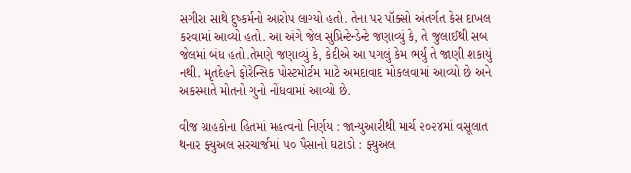સગીરા સાથે દુષ્કર્મનો આરોપ લાગ્યો હતો. તેના પર પૉક્સો અંતર્ગત કેસ દાખલ કરવામાં આવ્યો હતો. આ અંગે જેલ સુપ્રિન્ટેન્ડેન્ટે જણાવ્યું કે, તે જુલાઈથી સબ જેલમાં બંધ હતો.તેમણે જણાવ્યું કે, કેદીએ આ પગલું કેમ ભર્યું તે જાણી શકાયું નથી. મૃતદેહને ફોરેન્સિક પોસ્ટમોર્ટમ માટે અમદાવાદ મોકલવામાં આવ્યો છે અને અકસ્માતે મોતનો ગુનો નોંધવામાં આવ્યો છે.

વીજ ગ્રાહકોના હિતમાં મહત્વનો નિર્ણય : જાન્યુઆરીથી માર્ચ ૨૦૨૪માં વસૂલાત થનાર ફ્યુઅલ સરચાર્જમાં ૫૦ પૈસાનો ઘટાડો : ફ્યુઅલ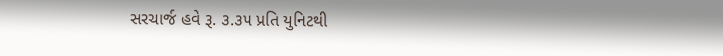સરચાર્જ હવે રૂ. ૩.૩૫ પ્રતિ યુનિટથી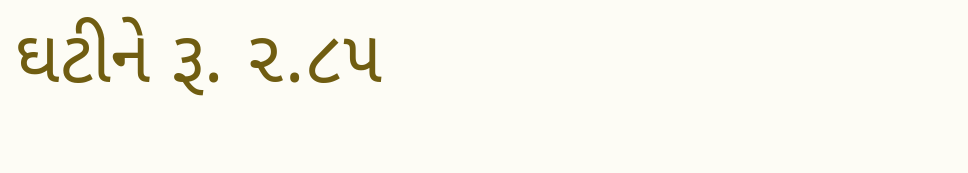ઘટીને રૂ. ૨.૮૫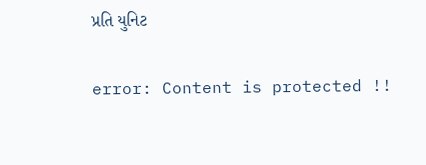પ્રતિ યુનિટ

error: Content is protected !!